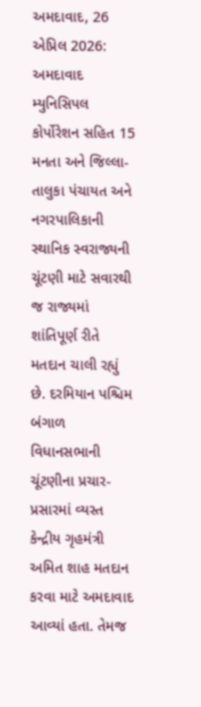અમદાવાદ, 26 એપ્રિલ 2026: અમદાવાદ મ્યુનિસિપલ કોર્પોરેશન સહિત 15 મનતા અને જિલ્લા-તાલુકા પંચાયત અને નગરપાલિકાની સ્થાનિક સ્વરાજ્યની ચૂંટણી માટે સવારથી જ રાજ્યમાં શાંતિપૂર્ણ રીતે મતદાન ચાલી રહ્યું છે. દરમિયાન પશ્ચિમ બંગાળ વિધાનસભાની ચૂંટણીના પ્રચાર-પ્રસારમાં વ્યસ્ત કેન્દ્રીય ગૃહમંત્રી અમિત શાહ મતદાન કરવા માટે અમદાવાદ આવ્યાં હતા. તેમજ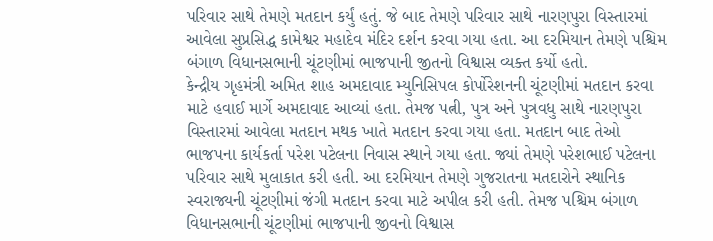પરિવાર સાથે તેમણે મતદાન કર્યું હતું. જે બાદ તેમણે પરિવાર સાથે નારણપુરા વિસ્તારમાં આવેલા સુપ્રસિદ્ધ કામેશ્વર મહાદેવ મંદિર દર્શન કરવા ગયા હતા. આ દરમિયાન તેમણે પશ્ચિમ બંગાળ વિધાનસભાની ચૂંટણીમાં ભાજપાની જીતનો વિશ્વાસ વ્યક્ત કર્યો હતો.
કેન્દ્રીય ગૃહમંત્રી અમિત શાહ અમદાવાદ મ્યુનિસિપલ કોર્પોરેશનની ચૂંટણીમાં મતદાન કરવા માટે હવાઈ માર્ગે અમદાવાદ આવ્યાં હતા. તેમજ પત્ની, પુત્ર અને પુત્રવધુ સાથે નારણપુરા વિસ્તારમાં આવેલા મતદાન મથક ખાતે મતદાન કરવા ગયા હતા. મતદાન બાદ તેઓ ભાજપના કાર્યકર્તા પરેશ પટેલના નિવાસ સ્થાને ગયા હતા. જ્યાં તેમણે પરેશભાઈ પટેલના પરિવાર સાથે મુલાકાત કરી હતી. આ દરમિયાન તેમણે ગુજરાતના મતદારોને સ્થાનિક સ્વરાજ્યની ચૂંટણીમાં જંગી મતદાન કરવા માટે અપીલ કરી હતી. તેમજ પશ્ચિમ બંગાળ વિધાનસભાની ચૂંટણીમાં ભાજપાની જીવનો વિશ્વાસ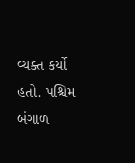વ્યક્ત કર્યો હતો. પશ્ચિમ બંગાળ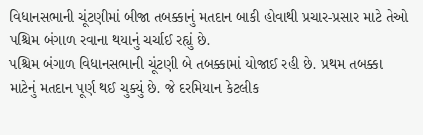વિધાનસભાની ચૂંટણીમાં બીજા તબક્કાનું મતદાન બાકી હોવાથી પ્રચાર-પ્રસાર માટે તેઓ પશ્ચિમ બંગાળ રવાના થયાનું ચર્ચાઈ રહ્યું છે.
પશ્ચિમ બંગાળ વિધાનસભાની ચૂંટણી બે તબક્કામાં યોજાઈ રહી છે. પ્રથમ તબક્કા માટેનું મતદાન પૂર્ણ થઈ ચુક્યું છે. જે દરમિયાન કેટલીક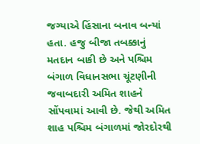જગ્યાએ હિંસાના બનાવ બન્યાં હતા. હજુ બીજા તબક્કાનું મતદાન બાકી છે અને પશ્ચિમ બંગાળ વિધાનસભા ચૂંટણીની જવાબદારી અમિત શાહને સોંપવામાં આવી છે. જેથી અમિત શાહ પશ્ચિમ બંગાળમાં જોરદોરથી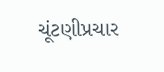ચૂંટણીપ્રચાર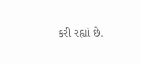કરી રહ્યાં છે.